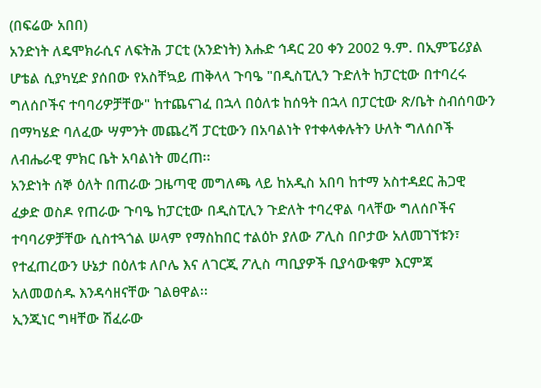(በፍሬው አበበ)
አንድነት ለዴሞክራሲና ለፍትሕ ፓርቲ (አንድነት) እሑድ ኅዳር 20 ቀን 2002 ዓ.ም. በኢምፔሪያል ሆቴል ሲያካሂድ ያሰበው የአስቸኳይ ጠቅላላ ጉባዔ "በዲስፒሊን ጉድለት ከፓርቲው በተባረሩ ግለሰቦችና ተባባሪዎቻቸው" ከተጨናገፈ በኋላ በዕለቱ ከሰዓት በኋላ በፓርቲው ጽ/ቤት ስብሰባውን በማካሄድ ባለፈው ሣምንት መጨረሻ ፓርቲውን በአባልነት የተቀላቀሉትን ሁለት ግለሰቦች ለብሔራዊ ምክር ቤት አባልነት መረጠ፡፡
አንድነት ሰኞ ዕለት በጠራው ጋዜጣዊ መግለጫ ላይ ከአዲስ አበባ ከተማ አስተዳደር ሕጋዊ ፈቃድ ወስዶ የጠራው ጉባዔ ከፓርቲው በዲስፒሊን ጉድለት ተባረዋል ባላቸው ግለሰቦችና ተባባሪዎቻቸው ሲስተጓጎል ሠላም የማስከበር ተልዕኮ ያለው ፖሊስ በቦታው አለመገኘቱን፣ የተፈጠረውን ሁኔታ በዕለቱ ለቦሌ እና ለገርጂ ፖሊስ ጣቢያዎች ቢያሳውቁም እርምጃ አለመወሰዱ እንዳሳዘናቸው ገልፀዋል፡፡
ኢንጂነር ግዛቸው ሽፈራው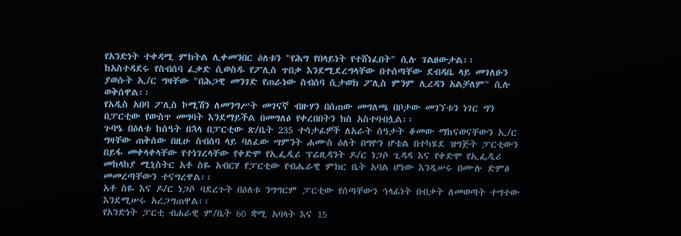የአንድነት ተቀዳሚ ምክትል ሊቀመንበር ዕለቱን "የሕግ የበላይነት የተሸነፈበት" ሲሉ ገልፀውታል፡፡
ከአስተዳደሩ የስብሰባ ፈቃድ ሲወስዱ የፖሊስ ጥበቃ እንደሚደረግላቸው በተሰጣቸው ደብዳቤ ላይ መገለፁን ያወሱት ኢ/ር ግዛቸው "በሕጋዊ መንገድ የጠራነው ስብሰባ ሲታወክ ፖሊስ ምንም ሊረዳን አልቻለም" ሲሉ ወቅሰዋል፡፡
የአዲስ አበባ ፖሊስ ኮሚሽን ለመንግሥት መገናኛ ብዙሃን በሰጠው መግለጫ በቦታው መገኘቱን ነገር ግን በፓርቲው የውስጥ መግባት እንደማይችል በመግለፅ የቀረበበትን ክስ አስተባብሏል፡፡
ጉባዔ በዕለቱ ከሰዓት በኋላ በፓርቲው ጽ/ቤት 235 ተሳታፊዎች ለአራት ሰዓታት ቆመው ማከናወናቸውን ኢ/ር ግዛቸው ጠቅሰው በዚሁ ስብሰባ ላይ ባለፈው ሣምንት ሐሙስ ዕለት በግዮን ሆቴል በተካሄደ ዝግጅት ፓርቲውን በይፋ መቀላቀላቸው የተነገረላቸው የቀድሞ የኢፌዲሪ ፕሬዚዳንት ዶ/ር ነጋሶ ጊዳዳ እና የቀድሞ የኢፌዲሪ መከላከያ ሚኒስትር አቶ ስዬ አብርሃ የፓርቲው የብሔራዊ ምክር ቤት አባል ሆነው እንዲሠሩ በሙሉ ድምፅ መመረጣቸውን ተናግረዋል፡፡
አቶ ስዬ እና ዶ/ር ነጋሶ ባደረጉት በዕለቱ ንግግርም ፓርቲው የሰጣቸውን ኅላፊነት በብቃት ለመወጣት ተግተው እንደሚሠሩ አረጋግጠዋል፡፡
የአንድነት ፓርቲ ብሐራዊ ም/ቤት 60 ቋሚ አባላት እና 15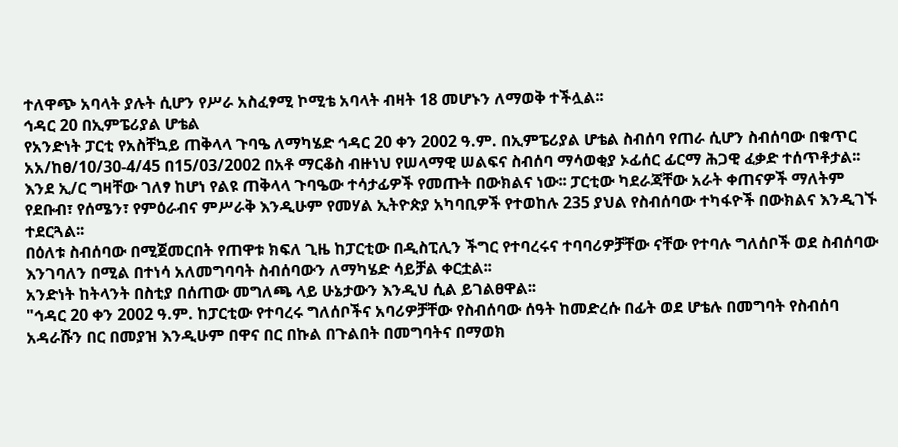ተለዋጭ አባላት ያሉት ሲሆን የሥራ አስፈፃሚ ኮሚቴ አባላት ብዛት 18 መሆኑን ለማወቅ ተችሏል፡፡
ኅዳር 20 በኢምፔሪያል ሆቴል
የአንድነት ፓርቲ የአስቸኳይ ጠቅላላ ጉባዔ ለማካሄድ ኅዳር 20 ቀን 2002 ዓ.ም. በኢምፔሪያል ሆቴል ስብሰባ የጠራ ሲሆን ስብሰባው በቁጥር አአ/ከፀ/10/30-4/45 በ15/03/2002 በአቶ ማርቆስ ብዙነህ የሠላማዊ ሠልፍና ስብሰባ ማሳወቂያ ኦፊሰር ፊርማ ሕጋዊ ፈቃድ ተሰጥቶታል፡፡
እንደ ኢ/ር ግዛቸው ገለፃ ከሆነ የልዩ ጠቅላላ ጉባዔው ተሳታፊዎች የመጡት በውክልና ነው፡፡ ፓርቲው ካደራጃቸው አራት ቀጠናዎች ማለትም የደቡብ፣ የሰሜን፣ የምዕራብና ምሥራቅ እንዲሁም የመሃል ኢትዮጵያ አካባቢዎች የተወከሉ 235 ያህል የስብሰባው ተካፋዮች በውክልና እንዲገኙ ተደርጓል፡፡
በዕለቱ ስብሰባው በሚጀመርበት የጠዋቱ ክፍለ ጊዜ ከፓርቲው በዲስፒሊን ችግር የተባረሩና ተባባሪዎቻቸው ናቸው የተባሉ ግለሰቦች ወደ ስብሰባው እንገባለን በሚል በተነሳ አለመግባባት ስብሰባውን ለማካሄድ ሳይቻል ቀርቷል፡፡
አንድነት ከትላንት በስቲያ በሰጠው መግለጫ ላይ ሁኔታውን እንዲህ ሲል ይገልፀዋል፡፡
"ኅዳር 20 ቀን 2002 ዓ.ም. ከፓርቲው የተባረሩ ግለሰቦችና አባሪዎቻቸው የስብሰባው ሰዓት ከመድረሱ በፊት ወደ ሆቴሉ በመግባት የስብሰባ አዳራሹን በር በመያዝ እንዲሁም በዋና በር በኩል በጉልበት በመግባትና በማወክ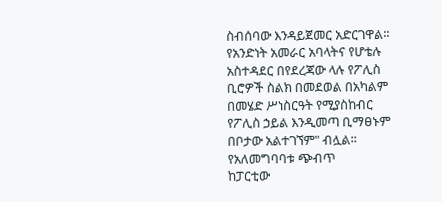ስብሰባው እንዳይጀመር አድርገዋል፡፡ የአንድነት አመራር አባላትና የሆቴሉ አስተዳደር በየደረጃው ላሉ የፖሊስ ቢሮዎች ስልክ በመደወል በአካልም በመሄድ ሥነስርዓት የሚያስከብር የፖሊስ ኃይል እንዲመጣ ቢማፀኑም በቦታው አልተገኘም" ብሏል፡፡
የአለመግባባቱ ጭብጥ
ከፓርቲው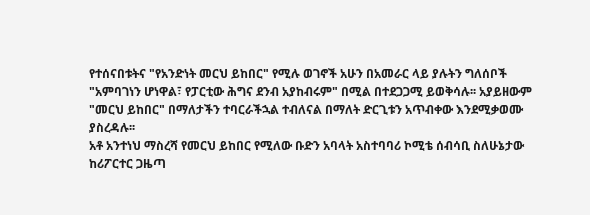የተሰናበቱትና "የአንድነት መርህ ይከበር" የሚሉ ወገኖች አሁን በአመራር ላይ ያሉትን ግለሰቦች "አምባገነን ሆነዋል፣ የፓርቲው ሕግና ደንብ አያከብሩም" በሚል በተደጋጋሚ ይወቅሳሉ፡፡ አያይዘውም "መርህ ይከበር" በማለታችን ተባርራችኋል ተብለናል በማለት ድርጊቱን አጥብቀው እንደሚቃወሙ ያስረዳሉ፡፡
አቶ አንተነህ ማስረሻ የመርህ ይከበር የሚለው ቡድን አባላት አስተባባሪ ኮሚቴ ሰብሳቢ ስለሁኔታው ከሪፖርተር ጋዜጣ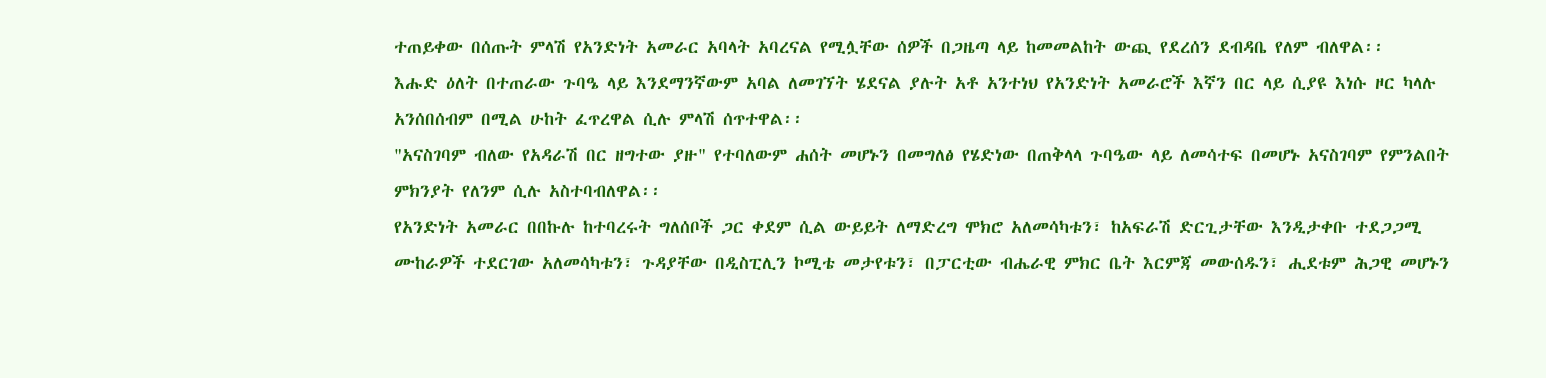ተጠይቀው በሰጡት ምላሽ የአንድነት አመራር አባላት አባረናል የሚሏቸው ሰዎች በጋዜጣ ላይ ከመመልከት ውጪ የደረሰን ደብዳቤ የለም ብለዋል፡፡
እሑድ ዕለት በተጠራው ጉባዔ ላይ እንደማንኛውም አባል ለመገኘት ሄደናል ያሉት አቶ አንተነህ የአንድነት አመራሮች እኛን በር ላይ ሲያዩ እነሱ ዞር ካላሉ አንሰበሰብም በሚል ሁከት ፈጥረዋል ሲሉ ምላሽ ሰጥተዋል፡፡
"አናስገባም ብለው የአዳራሽ በር ዘግተው ያዙ" የተባለውም ሐሰት መሆኑን በመግለፅ የሄድነው በጠቅላላ ጉባዔው ላይ ለመሳተፍ በመሆኑ አናስገባም የምንልበት ምክንያት የለንም ሲሉ አስተባብለዋል፡፡
የአንድነት አመራር በበኩሉ ከተባረሩት ግለሰቦች ጋር ቀደም ሲል ውይይት ለማድረግ ሞክሮ አለመሳካቱን፣ ከአፍራሽ ድርጊታቸው እንዲታቀቡ ተደጋጋሚ ሙከራዎች ተደርገው አለመሳካቱን፣ ጉዳያቸው በዲስፒሊን ኮሚቴ መታየቱን፣ በፓርቲው ብሔራዊ ምክር ቤት እርምጃ መውሰዱን፣ ሒደቱም ሕጋዊ መሆኑን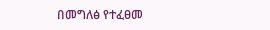በመግለፅ የተፈፀመ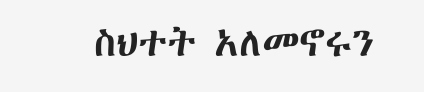ስህተት አለመኖሩን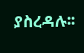ያስረዳሉ፡፡